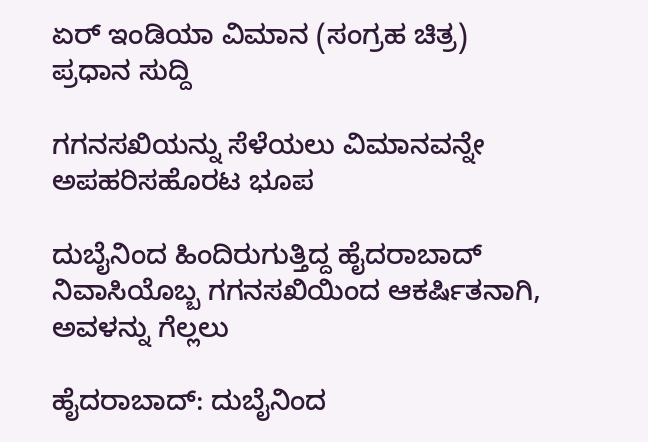ಏರ್ ಇಂಡಿಯಾ ವಿಮಾನ (ಸಂಗ್ರಹ ಚಿತ್ರ)
ಪ್ರಧಾನ ಸುದ್ದಿ

ಗಗನಸಖಿಯನ್ನು ಸೆಳೆಯಲು ವಿಮಾನವನ್ನೇ ಅಪಹರಿಸಹೊರಟ ಭೂಪ

ದುಬೈನಿಂದ ಹಿಂದಿರುಗುತ್ತಿದ್ದ ಹೈದರಾಬಾದ್ ನಿವಾಸಿಯೊಬ್ಬ ಗಗನಸಖಿಯಿಂದ ಆಕರ್ಷಿತನಾಗಿ, ಅವಳನ್ನು ಗೆಲ್ಲಲು

ಹೈದರಾಬಾದ್: ದುಬೈನಿಂದ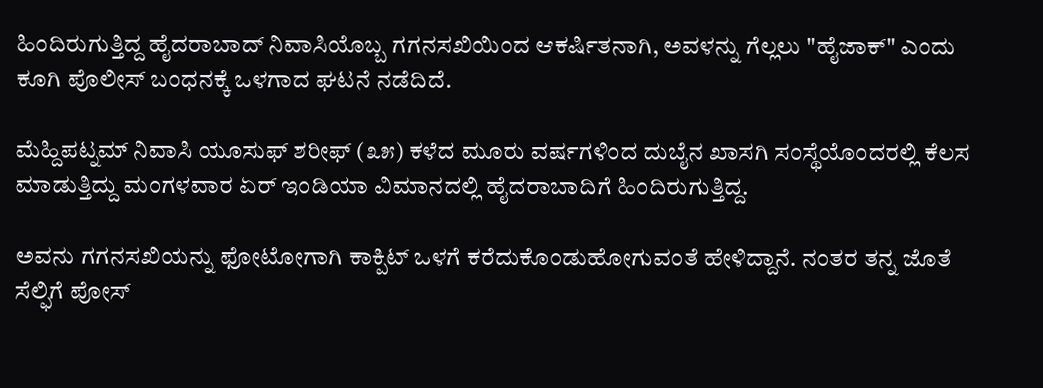ಹಿಂದಿರುಗುತ್ತಿದ್ದ ಹೈದರಾಬಾದ್ ನಿವಾಸಿಯೊಬ್ಬ ಗಗನಸಖಿಯಿಂದ ಆಕರ್ಷಿತನಾಗಿ, ಅವಳನ್ನು ಗೆಲ್ಲಲು "ಹೈಜಾಕ್" ಎಂದು ಕೂಗಿ ಪೊಲೀಸ್ ಬಂಧನಕ್ಕೆ ಒಳಗಾದ ಘಟನೆ ನಡೆದಿದೆ.

ಮೆಹ್ದಿಪಟ್ನಮ್ ನಿವಾಸಿ ಯೂಸುಫ್ ಶರೀಫ್ (೩೫) ಕಳೆದ ಮೂರು ವರ್ಷಗಳಿಂದ ದುಬೈನ ಖಾಸಗಿ ಸಂಸ್ಥೆಯೊಂದರಲ್ಲಿ ಕೆಲಸ ಮಾಡುತ್ತಿದ್ದು ಮಂಗಳವಾರ ಏರ್ ಇಂಡಿಯಾ ವಿಮಾನದಲ್ಲಿ ಹೈದರಾಬಾದಿಗೆ ಹಿಂದಿರುಗುತ್ತಿದ್ದ.

ಅವನು ಗಗನಸಖಿಯನ್ನು ಫೋಟೋಗಾಗಿ ಕಾಕ್ಪಿಟ್ ಒಳಗೆ ಕರೆದುಕೊಂಡುಹೋಗುವಂತೆ ಹೇಳಿದ್ದಾನೆ. ನಂತರ ತನ್ನ ಜೊತೆ ಸೆಲ್ಫಿಗೆ ಪೋಸ್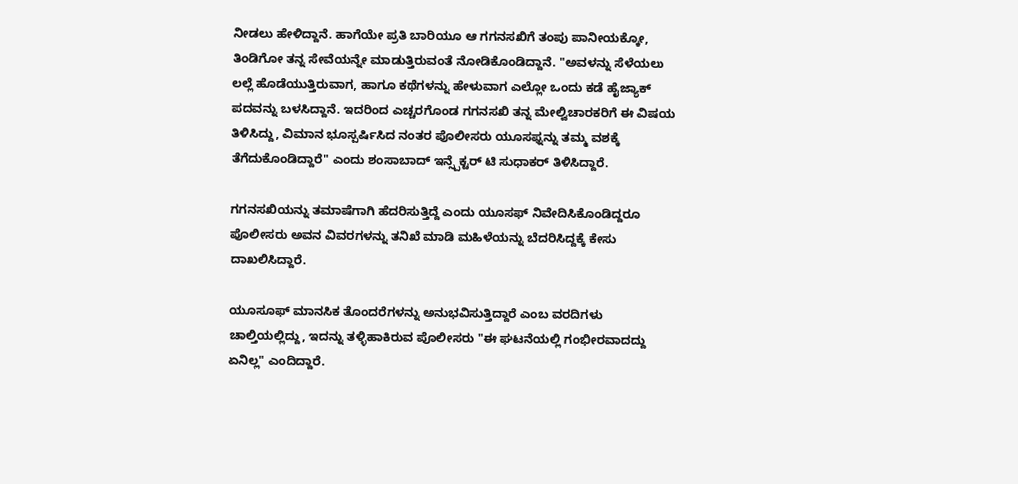ನೀಡಲು ಹೇಳಿದ್ದಾನೆ. ಹಾಗೆಯೇ ಪ್ರತಿ ಬಾರಿಯೂ ಆ ಗಗನಸಖಿಗೆ ತಂಪು ಪಾನೀಯಕ್ಕೋ, ತಿಂಡಿಗೋ ತನ್ನ ಸೇವೆಯನ್ನೇ ಮಾಡುತ್ತಿರುವಂತೆ ನೋಡಿಕೊಂಡಿದ್ದಾನೆ. "ಅವಳನ್ನು ಸೆಳೆಯಲು ಲಲ್ಲೆ ಹೊಡೆಯುತ್ತಿರುವಾಗ, ಹಾಗೂ ಕಥೆಗಳನ್ನು ಹೇಳುವಾಗ ಎಲ್ಲೋ ಒಂದು ಕಡೆ ಹೈಜ್ಯಾಕ್ ಪದವನ್ನು ಬಳಸಿದ್ದಾನೆ. ಇದರಿಂದ ಎಚ್ಚರಗೊಂಡ ಗಗನಸಖಿ ತನ್ನ ಮೇಲ್ವಿಚಾರಕರಿಗೆ ಈ ವಿಷಯ ತಿಳಿಸಿದ್ದು, ವಿಮಾನ ಭೂಸ್ಪರ್ಷಿಸಿದ ನಂತರ ಪೊಲೀಸರು ಯೂಸಫ್ನನ್ನು ತಮ್ಮ ವಶಕ್ಕೆ ತೆಗೆದುಕೊಂಡಿದ್ದಾರೆ" ಎಂದು ಶಂಸಾಬಾದ್ ಇನ್ಸ್ಪೆಕ್ಟರ್ ಟಿ ಸುಧಾಕರ್ ತಿಳಿಸಿದ್ದಾರೆ.

ಗಗನಸಖಿಯನ್ನು ತಮಾಷೆಗಾಗಿ ಹೆದರಿಸುತ್ತಿದ್ದೆ ಎಂದು ಯೂಸಫ್ ನಿವೇದಿಸಿಕೊಂಡಿದ್ದರೂ ಪೊಲೀಸರು ಅವನ ವಿವರಗಳನ್ನು ತನಿಖೆ ಮಾಡಿ ಮಹಿಳೆಯನ್ನು ಬೆದರಿಸಿದ್ದಕ್ಕೆ ಕೇಸು ದಾಖಲಿಸಿದ್ದಾರೆ.

ಯೂಸೂಫ್ ಮಾನಸಿಕ ತೊಂದರೆಗಳನ್ನು ಅನುಭವಿಸುತ್ತಿದ್ದಾರೆ ಎಂಬ ವರದಿಗಳು ಚಾಲ್ತಿಯಲ್ಲಿದ್ದು, ಇದನ್ನು ತಳ್ಳಿಹಾಕಿರುವ ಪೊಲೀಸರು "ಈ ಘಟನೆಯಲ್ಲಿ ಗಂಭೀರವಾದದ್ದು ಏನಿಲ್ಲ" ಎಂದಿದ್ದಾರೆ.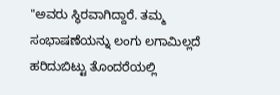"ಅವರು ಸ್ಥಿರವಾಗಿದ್ದಾರೆ. ತಮ್ಮ ಸಂಭಾಷಣೆಯನ್ನು ಲಂಗು ಲಗಾಮಿಲ್ಲದೆ ಹರಿದುಬಿಟ್ಟು ತೊಂದರೆಯಲ್ಲಿ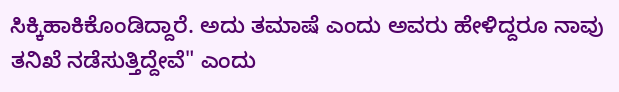ಸಿಕ್ಕಿಹಾಕಿಕೊಂಡಿದ್ದಾರೆ. ಅದು ತಮಾಷೆ ಎಂದು ಅವರು ಹೇಳಿದ್ದರೂ ನಾವು ತನಿಖೆ ನಡೆಸುತ್ತಿದ್ದೇವೆ" ಎಂದು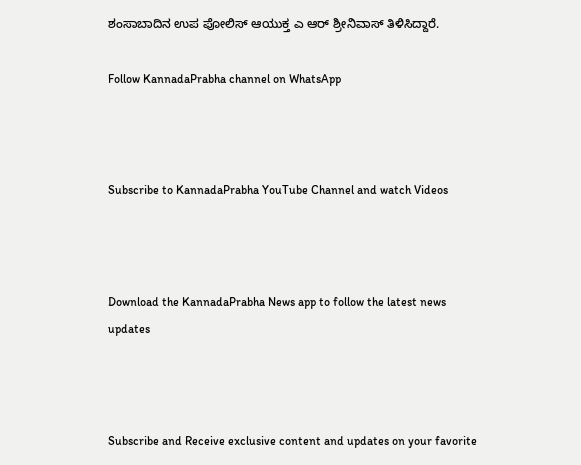ಶಂಸಾಬಾದಿನ ಉಪ ಪೋಲಿಸ್ ಆಯುಕ್ತ ಎ ಆರ್ ಶ್ರೀನಿವಾಸ್ ತಿಳಿಸಿದ್ದಾರೆ.

Follow KannadaPrabha channel on WhatsApp



Subscribe to KannadaPrabha YouTube Channel and watch Videos



Download the KannadaPrabha News app to follow the latest news updates



Subscribe and Receive exclusive content and updates on your favorite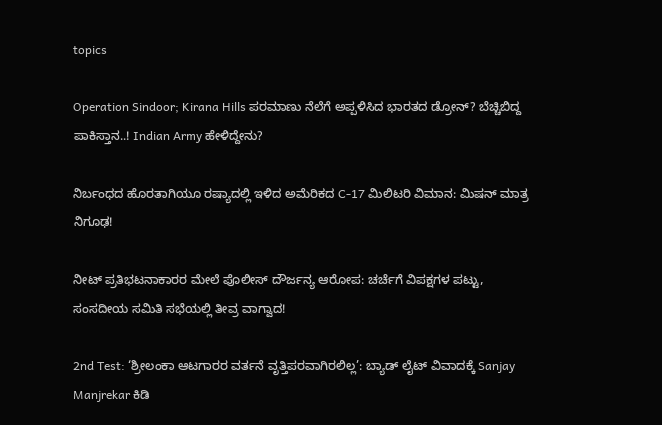topics

Operation Sindoor; Kirana Hills ಪರಮಾಣು ನೆಲೆಗೆ ಅಪ್ಪಳಿಸಿದ ಭಾರತದ ಡ್ರೋನ್? ಬೆಚ್ಚಿಬಿದ್ದ ಪಾಕಿಸ್ತಾನ..! Indian Army ಹೇಳಿದ್ದೇನು?

ನಿರ್ಬಂಧದ ಹೊರತಾಗಿಯೂ ರಷ್ಯಾದಲ್ಲಿ ಇಳಿದ ಅಮೆರಿಕದ C-17 ಮಿಲಿಟರಿ ವಿಮಾನ: ಮಿಷನ್ ಮಾತ್ರ ನಿಗೂಢ!

ನೀಟ್ ಪ್ರತಿಭಟನಾಕಾರರ ಮೇಲೆ ಪೊಲೀಸ್ ದೌರ್ಜನ್ಯ ಆರೋಪ: ಚರ್ಚೆಗೆ ವಿಪಕ್ಷಗಳ ಪಟ್ಟು, ಸಂಸದೀಯ ಸಮಿತಿ ಸಭೆಯಲ್ಲಿ ತೀವ್ರ ವಾಗ್ವಾದ!

2nd Test: ‘ಶ್ರೀಲಂಕಾ ಆಟಗಾರರ ವರ್ತನೆ ವೃತ್ತಿಪರವಾಗಿರಲಿಲ್ಲ’: ಬ್ಯಾಡ್ ಲೈಟ್ ವಿವಾದಕ್ಕೆ Sanjay Manjrekar ಕಿಡಿ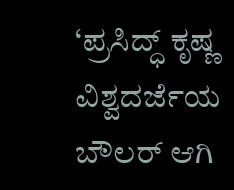‘ಪ್ರಸಿದ್ಧ್ ಕೃಷ್ಣ ವಿಶ್ವದರ್ಜೆಯ ಬೌಲರ್ ಆಗಿ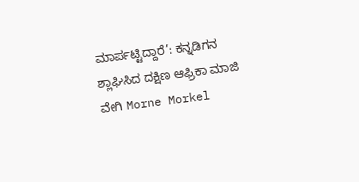ಮಾರ್ಪಟ್ಟಿದ್ದಾರೆ’: ಕನ್ನಡಿಗನ ಶ್ಲಾಘಿಸಿದ ದಕ್ಷಿಣ ಆಫ್ರಿಕಾ ಮಾಜಿ ವೇಗಿ Morne Morkel